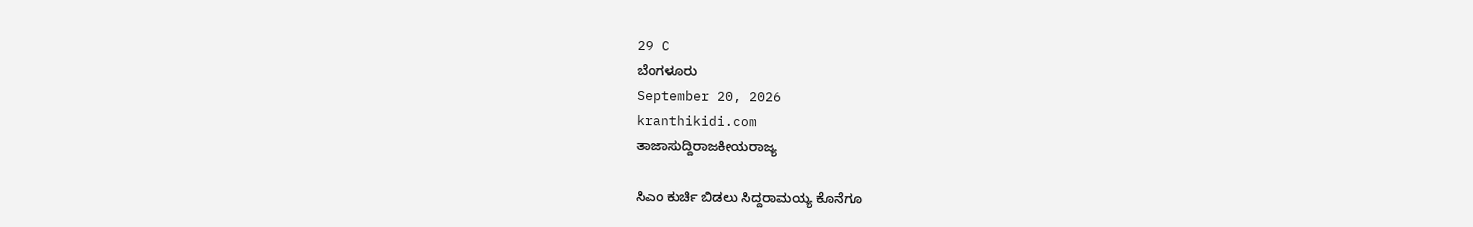29 C
ಬೆಂಗಳೂರು
September 20, 2026
kranthikidi.com
ತಾಜಾಸುದ್ದಿರಾಜಕೀಯರಾಜ್ಯ

ಸಿಎಂ ಕುರ್ಚಿ ಬಿಡಲು ಸಿದ್ದರಾಮಯ್ಯ ಕೊನೆಗೂ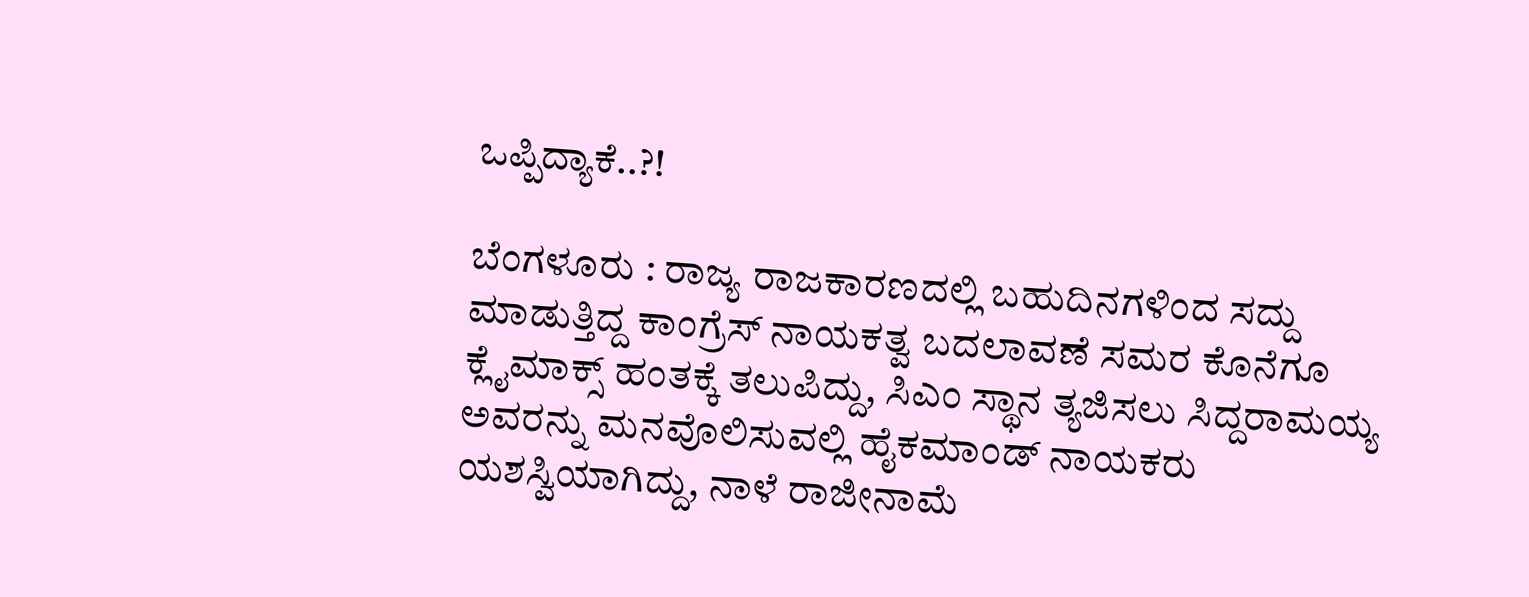ಒಪ್ಪಿದ್ಯಾಕೆ..?!

ಬೆಂಗಳೂರು : ರಾಜ್ಯ ರಾಜಕಾರಣದಲ್ಲಿ ಬಹುದಿನಗಳಿಂದ ಸದ್ದು ಮಾಡುತ್ತಿದ್ದ ಕಾಂಗ್ರೆಸ್ ನಾಯಕತ್ವ ಬದಲಾವಣೆ ಸಮರ ಕೊನೆಗೂ ಕ್ಲೈಮಾಕ್ಸ್ ಹಂತಕ್ಕೆ ತಲುಪಿದ್ದು, ಸಿಎಂ ಸ್ಥಾನ ತ್ಯಜಿಸಲು ಸಿದ್ದರಾಮಯ್ಯ ಅವರನ್ನು ಮನವೊಲಿಸುವಲ್ಲಿ ಹೈಕಮಾಂಡ್ ನಾಯಕರು ಯಶಸ್ವಿಯಾಗಿದ್ದು, ನಾಳೆ ರಾಜೀನಾಮೆ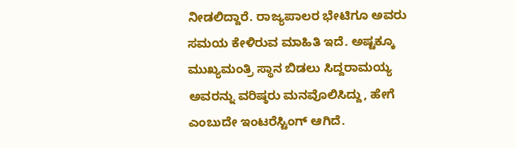ನೀಡಲಿದ್ದಾರೆ. ರಾಜ್ಯಪಾಲರ ಭೇಟಿಗೂ ಅವರು ಸಮಯ ಕೇಳಿರುವ ಮಾಹಿತಿ ಇದೆ. ಅಷ್ಟಕ್ಕೂ ಮುಖ್ಯಮಂತ್ರಿ ಸ್ಥಾನ ಬಿಡಲು ಸಿದ್ದರಾಮಯ್ಯ ಅವರನ್ನು ವರಿಷ್ಠರು ಮನವೊಲಿಸಿದ್ದು, ಹೇಗೆ ಎಂಬುದೇ ಇಂಟರೆಸ್ಟಿಂಗ್ ಆಗಿದೆ.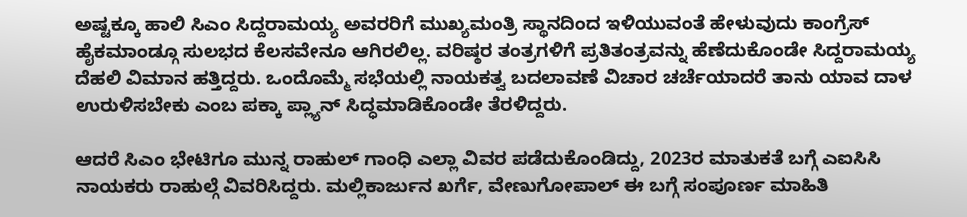ಅಷ್ಟಕ್ಕೂ ಹಾಲಿ ಸಿಎಂ ಸಿದ್ದರಾಮಯ್ಯ ಅವರರಿಗೆ ಮುಖ್ಯಮಂತ್ರಿ ಸ್ಥಾನದಿಂದ ಇಳಿಯುವಂತೆ ಹೇಳುವುದು ಕಾಂಗ್ರೆಸ್ ಹೈಕಮಾಂಡ್ಗೂ ಸುಲಭದ ಕೆಲಸವೇನೂ ಆಗಿರಲಿಲ್ಲ. ವರಿಷ್ಠರ ತಂತ್ರಗಳಿಗೆ ಪ್ರತಿತಂತ್ರವನ್ನು ಹೆಣೆದುಕೊಂಡೇ ಸಿದ್ದರಾಮಯ್ಯ ದೆಹಲಿ ವಿಮಾನ ಹತ್ತಿದ್ದರು. ಒಂದೊಮ್ಮೆ ಸಭೆಯಲ್ಲಿ ನಾಯಕತ್ವ ಬದಲಾವಣೆ ವಿಚಾರ ಚರ್ಚೆಯಾದರೆ ತಾನು ಯಾವ ದಾಳ ಉರುಳಿಸಬೇಕು ಎಂಬ ಪಕ್ಕಾ ಪ್ಲ್ಯಾನ್ ಸಿದ್ಧಮಾಡಿಕೊಂಡೇ ತೆರಳಿದ್ದರು.

ಆದರೆ ಸಿಎಂ ಭೇಟಿಗೂ ಮುನ್ನ ರಾಹುಲ್ ಗಾಂಧಿ ಎಲ್ಲಾ ವಿವರ ಪಡೆದುಕೊಂಡಿದ್ದು, 2023ರ ಮಾತುಕತೆ ಬಗ್ಗೆ ಎಐಸಿಸಿ ನಾಯಕರು ರಾಹುಲ್ಗೆ ವಿವರಿಸಿದ್ದರು. ಮಲ್ಲಿಕಾರ್ಜುನ ಖರ್ಗೆ, ವೇಣುಗೋಪಾಲ್ ಈ ಬಗ್ಗೆ ಸಂಪೂರ್ಣ ಮಾಹಿತಿ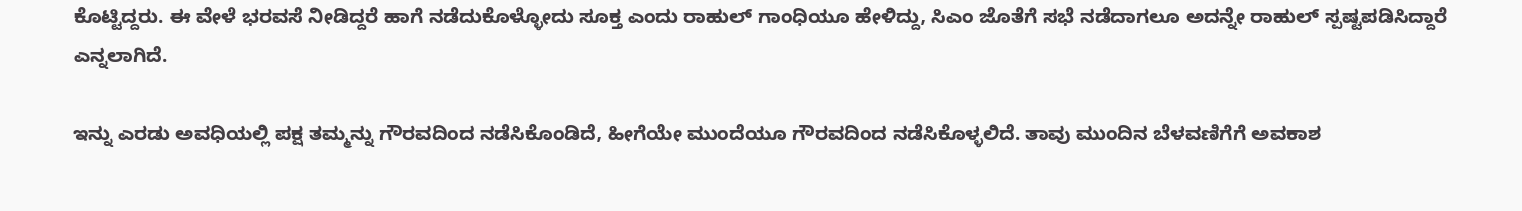ಕೊಟ್ಟಿದ್ದರು. ಈ ವೇಳೆ ಭರವಸೆ ನೀಡಿದ್ದರೆ ಹಾಗೆ ನಡೆದುಕೊಳ್ಳೋದು ಸೂಕ್ತ ಎಂದು ರಾಹುಲ್ ಗಾಂಧಿಯೂ ಹೇಳಿದ್ದು, ಸಿಎಂ ಜೊತೆಗೆ ಸಭೆ ನಡೆದಾಗಲೂ ಅದನ್ನೇ ರಾಹುಲ್ ಸ್ಪಷ್ಟಪಡಿಸಿದ್ದಾರೆ ಎನ್ನಲಾಗಿದೆ.

ಇನ್ನು ಎರಡು ಅವಧಿಯಲ್ಲಿ ಪಕ್ಷ ತಮ್ಮನ್ನು ಗೌರವದಿಂದ ನಡೆಸಿಕೊಂಡಿದೆ, ಹೀಗೆಯೇ ಮುಂದೆಯೂ ಗೌರವದಿಂದ ನಡೆಸಿಕೊಳ್ಳಲಿದೆ. ತಾವು ಮುಂದಿನ ಬೆಳವಣಿಗೆಗೆ ಅವಕಾಶ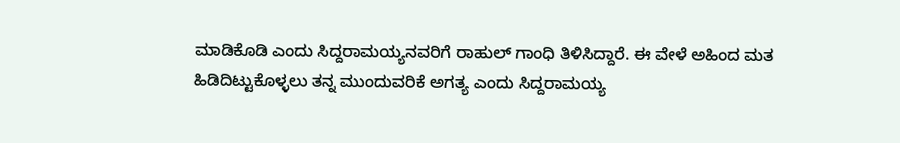ಮಾಡಿಕೊಡಿ ಎಂದು ಸಿದ್ದರಾಮಯ್ಯನವರಿಗೆ ರಾಹುಲ್ ಗಾಂಧಿ ತಿಳಿಸಿದ್ದಾರೆ. ಈ ವೇಳೆ ಅಹಿಂದ ಮತ ಹಿಡಿದಿಟ್ಟುಕೊಳ್ಳಲು ತನ್ನ ಮುಂದುವರಿಕೆ ಅಗತ್ಯ ಎಂದು ಸಿದ್ದರಾಮಯ್ಯ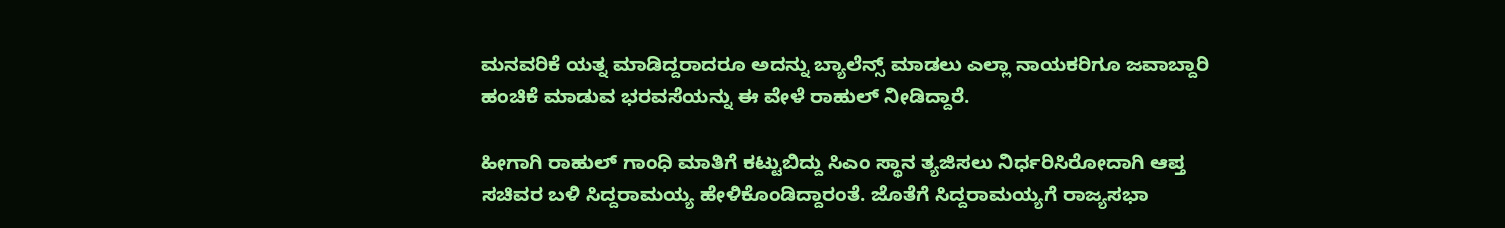ಮನವರಿಕೆ ಯತ್ನ ಮಾಡಿದ್ದರಾದರೂ ಅದನ್ನು ಬ್ಯಾಲೆನ್ಸ್ ಮಾಡಲು ಎಲ್ಲಾ ನಾಯಕರಿಗೂ ಜವಾಬ್ದಾರಿ ಹಂಚಿಕೆ ಮಾಡುವ ಭರವಸೆಯನ್ನು ಈ ವೇಳೆ ರಾಹುಲ್ ನೀಡಿದ್ದಾರೆ.

ಹೀಗಾಗಿ ರಾಹುಲ್ ಗಾಂಧಿ ಮಾತಿಗೆ ಕಟ್ಟುಬಿದ್ದು ಸಿಎಂ ಸ್ಥಾನ ತ್ಯಜಿಸಲು ನಿರ್ಧರಿಸಿರೋದಾಗಿ ಆಪ್ತ ಸಚಿವರ ಬಳಿ ಸಿದ್ದರಾಮಯ್ಯ ಹೇಳಿಕೊಂಡಿದ್ದಾರಂತೆ. ಜೊತೆಗೆ ಸಿದ್ದರಾಮಯ್ಯಗೆ ರಾಜ್ಯಸಭಾ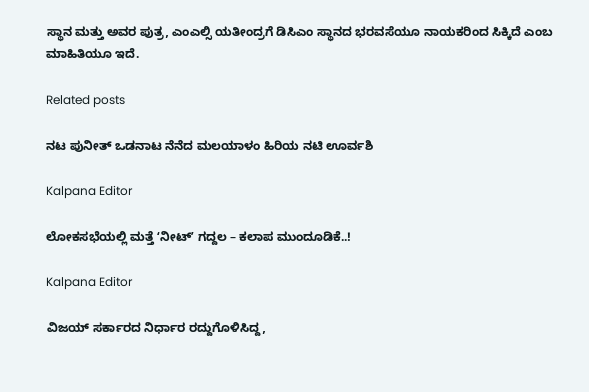ಸ್ಥಾನ ಮತ್ತು ಅವರ ಪುತ್ರ, ಎಂಎಲ್ಸಿ ಯತೀಂದ್ರಗೆ ಡಿಸಿಎಂ ಸ್ಥಾನದ ಭರವಸೆಯೂ ನಾಯಕರಿಂದ ಸಿಕ್ಕಿದೆ ಎಂಬ ಮಾಹಿತಿಯೂ ಇದೆ.

Related posts

ನಟ ಪುನೀತ್ ಒಡನಾಟ ನೆನೆದ ಮಲಯಾಳಂ ಹಿರಿಯ ನಟಿ ಊರ್ವಶಿ

Kalpana Editor

ಲೋಕಸಭೆಯಲ್ಲಿ ಮತ್ತೆ ʻನೀಟ್‌ʼ ಗದ್ದಲ – ಕಲಾಪ ಮುಂದೂಡಿಕೆ..!

Kalpana Editor

ವಿಜಯ್‌ ಸರ್ಕಾರದ ನಿರ್ಧಾರ ರದ್ದುಗೊಳಿಸಿದ್ದ,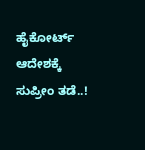ಹೈಕೋರ್ಟ್‌ ಆದೇಶಕ್ಕೆ ಸುಪ್ರೀಂ ತಡೆ..!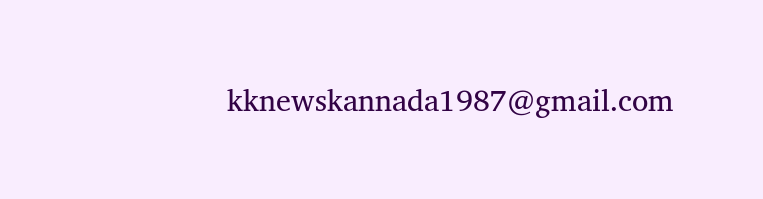kknewskannada1987@gmail.com